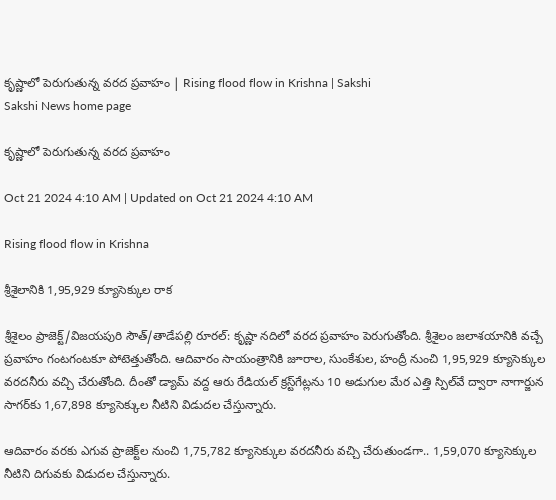కృష్ణాలో పెరుగుతున్న వరద ప్రవాహం | Rising flood flow in Krishna | Sakshi
Sakshi News home page

కృష్ణాలో పెరుగుతున్న వరద ప్రవాహం

Oct 21 2024 4:10 AM | Updated on Oct 21 2024 4:10 AM

Rising flood flow in Krishna

శ్రీశైలానికి 1,95,929 క్యూసెక్కుల రాక

శ్రీశైలం ప్రాజెక్ట్‌/విజయపురి సౌత్‌/తాడేపల్లి రూరల్‌: కృష్ణా నదిలో వరద ప్రవాహం పెరుగుతోంది. శ్రీశైలం జలాశయానికి వచ్చే ప్రవాహం గంటగంటకూ పోటెత్తుతోంది. ఆదివారం సాయంత్రానికి జూరాల, సుంకేశుల, హంద్రీ నుంచి 1,95,929 క్యూసెక్కుల వరదనీరు వచ్చి చేరుతోంది. దీంతో డ్యామ్‌ వద్ద ఆరు రేడియల్‌ క్రస్ట్‌గేట్లను 10 అడుగుల మేర ఎత్తి స్పిల్‌వే ద్వారా నాగార్జున సాగర్‌కు 1,67,898 క్యూసెక్కుల నీటిని విడుదల చేస్తున్నారు.

ఆదివారం వరకు ఎగువ ప్రాజెక్ట్‌ల నుంచి 1,75,782 క్యూసెక్కుల వరదనీరు వచ్చి చేరుతుండగా.. 1,59,070 క్యూసెక్కుల నీటిని దిగువకు విడుదల చేస్తున్నారు.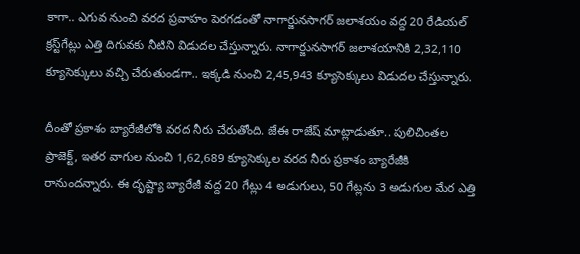కాగా.. ఎగువ నుంచి వరద ప్రవాహం పెరగడంతో నాగార్జునసాగర్‌ జలాశయం వద్ద 20 రేడియల్‌ క్రస్ట్‌గేట్లు ఎత్తి దిగువకు నీటిని విడుదల చేస్తున్నారు. నాగార్జునసాగర్‌ జలాశయానికి 2,32,110  క్యూసెక్కులు వచ్చి చేరుతుండగా.. ఇక్కడి నుంచి 2,45,943 క్యూసెక్కులు విడుదల చేస్తున్నారు.

దీంతో ప్రకాశం బ్యారేజీలోకి వరద నీరు చేరుతోంది. జేఈ రాజేష్‌ మాట్లాడుతూ.. పులిచింతల ప్రాజెక్ట్, ఇతర వాగుల నుంచి 1,62,689 క్యూసెక్కుల వరద నీరు ప్రకాశం బ్యారేజీకి రానుందన్నారు. ఈ దృష్ట్యా బ్యారేజీ వద్ద 20 గేట్లు 4 అడుగులు, 50 గేట్లను 3 అడుగుల మేర ఎత్తి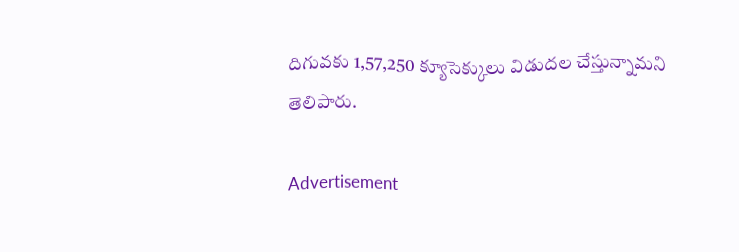దిగువకు 1,57,250 క్యూసెక్కులు విడుదల చేస్తున్నామని తెలిపారు.

Advertisement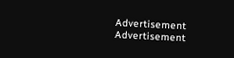Advertisement
Advertisement